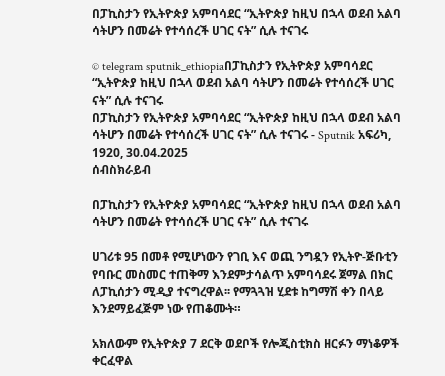በፓኪስታን የኢትዮጵያ አምባሳደር “ኢትዮጵያ ከዚህ በኋላ ወደብ አልባ ሳትሆን በመሬት የተሳሰረች ሀገር ናት” ሲሉ ተናገሩ

© telegram sputnik_ethiopiaበፓኪስታን የኢትዮጵያ አምባሳደር “ኢትዮጵያ ከዚህ በኋላ ወደብ አልባ ሳትሆን በመሬት የተሳሰረች ሀገር ናት” ሲሉ ተናገሩ
በፓኪስታን የኢትዮጵያ አምባሳደር “ኢትዮጵያ ከዚህ በኋላ ወደብ አልባ ሳትሆን በመሬት የተሳሰረች ሀገር ናት” ሲሉ ተናገሩ - Sputnik አፍሪካ, 1920, 30.04.2025
ሰብስክራይብ

በፓኪስታን የኢትዮጵያ አምባሳደር “ኢትዮጵያ ከዚህ በኋላ ወደብ አልባ ሳትሆን በመሬት የተሳሰረች ሀገር ናት” ሲሉ ተናገሩ

ሀገሪቱ 95 በመቶ የሚሆነውን የገቢ እና ወጪ ንግዷን የኢትዮ-ጅቡቲን የባቡር መስመር ተጠቅማ እንደምታሳልጥ አምባሳደሩ ጀማል በክር ለፓኪሰታን ሚዲያ ተናግረዋል፡፡ የማጓጓዝ ሂደቱ ከግማሽ ቀን በላይ እንደማይፈጅም ነው የጠቆሙት።

አክለውም የኢትዮጵያ 7 ደርቅ ወደቦች የሎጂስቲክስ ዘርፉን ማነቆዎች ቀርፈዋል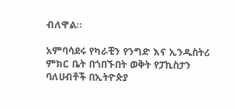ብለዋል፡፡

አምባሳደሩ የካራቺን የንግድ እና ኢንዱስትሪ ምክር ቤት በጎበኙበት ወቅት የፓኪስታን ባለሀብቶች በኢትዮጵያ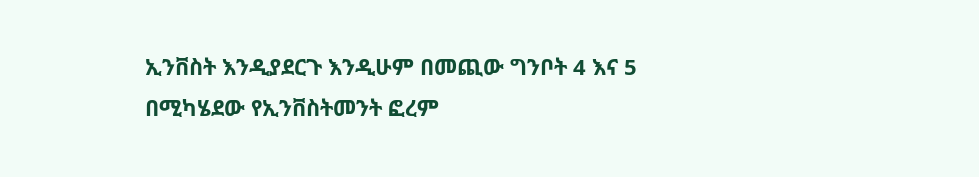ኢንቨስት እንዲያደርጉ እንዲሁም በመጪው ግንቦት 4 እና 5 በሚካሄደው የኢንቨስትመንት ፎረም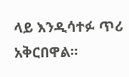ላይ እንዲሳተፉ ጥሪ አቅርበዋል።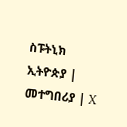ስፑትኒክ ኢትዮጵያ | መተግበሪያ | X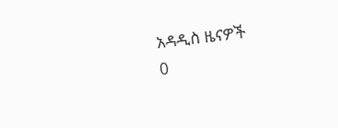አዳዲስ ዜናዎች
0